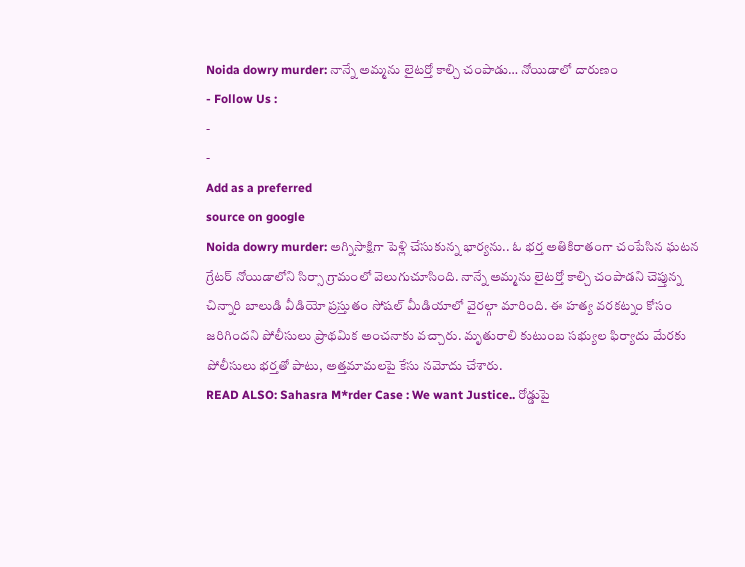Noida dowry murder: నాన్నే అమ్మను లైటర్తో కాల్చి చంపాడు… నోయిడాలో దారుణం
- Follow Us :
-
-
Add as a preferred
source on google
Noida dowry murder: అగ్నిసాక్షిగా పెళ్లి చేసుకున్న భార్యను.. ఓ భర్త అతికిరాతంగా చంపేసిన ఘటన గ్రేటర్ నోయిడాలోని సిర్సా గ్రామంలో వెలుగుచూసింది. నాన్నే అమ్మను లైటర్తో కాల్చి చంపాడని చెప్తున్న చిన్నారి బాలుడి వీడియో ప్రస్తుతం సోషల్ మీడియాలో వైరల్గా మారింది. ఈ హత్య వరకట్నం కోసం జరిగిందని పోలీసులు ప్రాథమిక అంచనాకు వచ్చారు. మృతురాలి కుటుంబ సభ్యుల ఫిర్యాదు మేరకు పోలీసులు భర్తతో పాటు, అత్తమామలపై కేసు నమోదు చేశారు.
READ ALSO: Sahasra M*rder Case : We want Justice.. రోడ్డుపై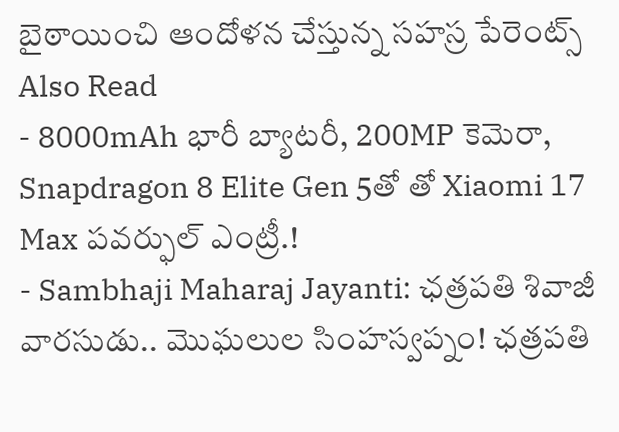బైఠాయించి ఆందోళన చేస్తున్న సహస్ర పేరెంట్స్
Also Read
- 8000mAh భారీ బ్యాటరీ, 200MP కెమెరా, Snapdragon 8 Elite Gen 5తో తో Xiaomi 17 Max పవర్ఫుల్ ఎంట్రీ.!
- Sambhaji Maharaj Jayanti: ఛత్రపతి శివాజీ వారసుడు.. మొఘలుల సింహస్వప్నం! ఛత్రపతి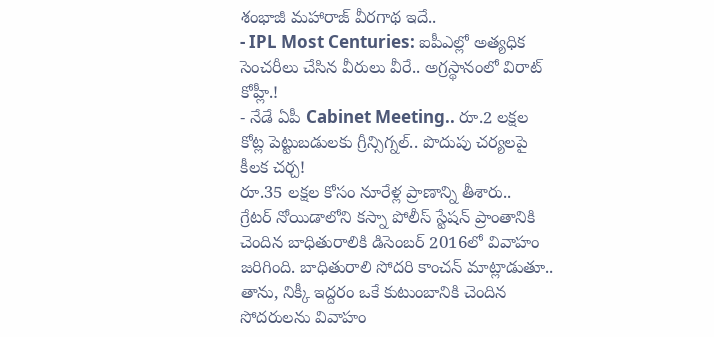శంభాజీ మహారాజ్ వీరగాథ ఇదే..
- IPL Most Centuries: ఐపీఎల్లో అత్యధిక సెంచరీలు చేసిన వీరులు వీరే.. అగ్రస్థానంలో విరాట్ కోహ్లీ.!
- నేడే ఏపీ Cabinet Meeting.. రూ.2 లక్షల కోట్ల పెట్టుబడులకు గ్రీన్సిగ్నల్.. పొదుపు చర్యలపై కీలక చర్చ!
రూ.35 లక్షల కోసం నూరేళ్ల ప్రాణాన్ని తీశారు..
గ్రేటర్ నోయిడాలోని కస్నా పోలీస్ స్టేషన్ ప్రాంతానికి చెందిన బాధితురాలికి డిసెంబర్ 2016లో వివాహం జరిగింది. బాధితురాలి సోదరి కాంచన్ మాట్లాడుతూ.. తాను, నిక్కీ ఇద్దరం ఒకే కుటుంబానికి చెందిన సోదరులను వివాహం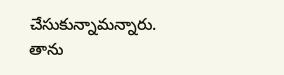చేసుకున్నామన్నారు. తాను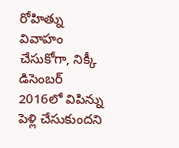రోహిత్ను వివాహం చేసుకోగా, నిక్కీ డిసెంబర్ 2016లో విపిన్ను పెళ్లి చేసుకుందని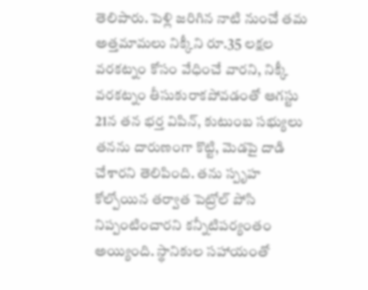తెలిపారు. పెళ్లి జరిగిన నాటి నుంచే తమ అత్తమామలు నిక్కీని రూ.35 లక్షల వరకట్నం కోసం వేధించే వారని, నిక్కీ వరకట్నం తీసుకురాకపోవడంతో ఆగస్టు 21న తన భర్త విపిన్, కుటుంబ సభ్యులు తనను దారుణంగా కొట్టి, మెడపై దాడి చేశారని తెలిపింది. తను స్పృహ కోల్పోయిన తర్వాత పెట్రోల్ పోసి నిప్పంటించారని కన్నీటిపర్యంతం అయ్యింది. స్థానికుల సహాయంతో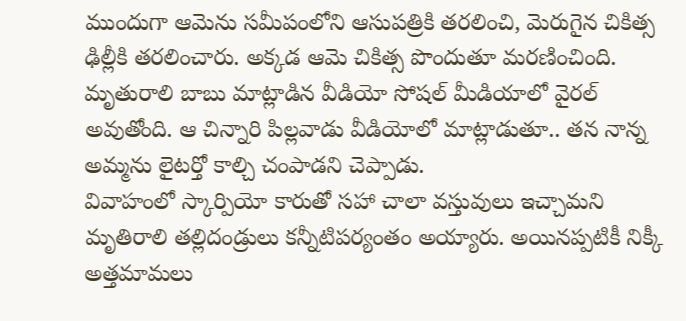ముందుగా ఆమెను సమీపంలోని ఆసుపత్రికి తరలించి, మెరుగైన చికిత్స ఢిల్లీకి తరలించారు. అక్కడ ఆమె చికిత్స పొందుతూ మరణించింది. మృతురాలి బాబు మాట్లాడిన వీడియో సోషల్ మీడియాలో వైరల్ అవుతోంది. ఆ చిన్నారి పిల్లవాడు వీడియోలో మాట్లాడుతూ.. తన నాన్న అమ్మను లైటర్తో కాల్చి చంపాడని చెప్పాడు.
వివాహంలో స్కార్పియో కారుతో సహా చాలా వస్తువులు ఇచ్చామని మృతిరాలి తల్లిదండ్రులు కన్నీటిపర్యంతం అయ్యారు. అయినప్పటికీ నిక్కీ అత్తమామలు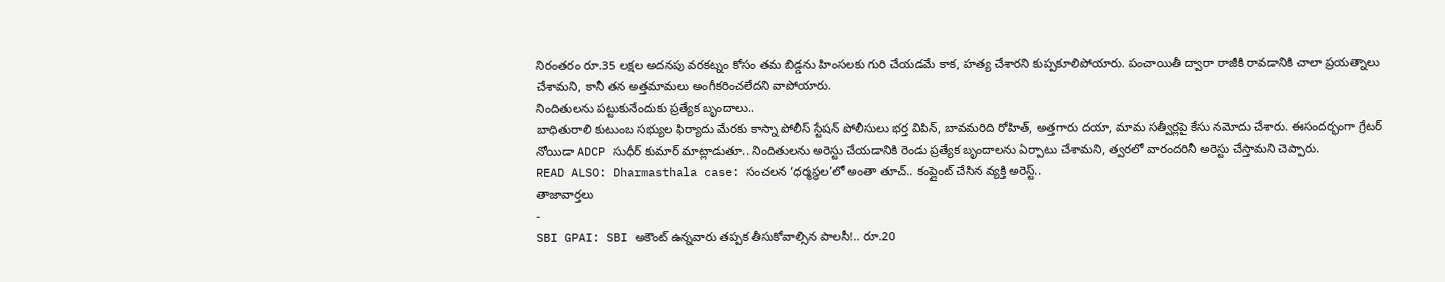నిరంతరం రూ.35 లక్షల అదనపు వరకట్నం కోసం తమ బిడ్డను హింసలకు గురి చేయడమే కాక, హత్య చేశారని కుప్పకూలిపోయారు. పంచాయితీ ద్వారా రాజీకి రావడానికి చాలా ప్రయత్నాలు చేశామని, కానీ తన అత్తమామలు అంగీకరించలేదని వాపోయారు.
నిందితులను పట్టుకునేందుకు ప్రత్యేక బృందాలు..
బాధితురాలి కుటుంబ సభ్యుల ఫిర్యాదు మేరకు కాస్నా పోలీస్ స్టేషన్ పోలీసులు భర్త విపిన్, బావమరిది రోహిత్, అత్తగారు దయా, మామ సత్వీర్లపై కేసు నమోదు చేశారు. ఈసందర్భంగా గ్రేటర్ నోయిడా ADCP సుధీర్ కుమార్ మాట్లాడుతూ.. నిందితులను అరెస్టు చేయడానికి రెండు ప్రత్యేక బృందాలను ఏర్పాటు చేశామని, త్వరలో వారందరినీ అరెస్టు చేస్తామని చెప్పారు.
READ ALSO: Dharmasthala case: సంచలన ‘ధర్మస్థల’లో అంతా తూచ్.. కంప్లైంట్ చేసిన వ్యక్తి అరెస్ట్..
తాజావార్తలు
-
SBI GPAI: SBI అకౌంట్ ఉన్నవారు తప్పక తీసుకోవాల్సిన పాలసీ!.. రూ.20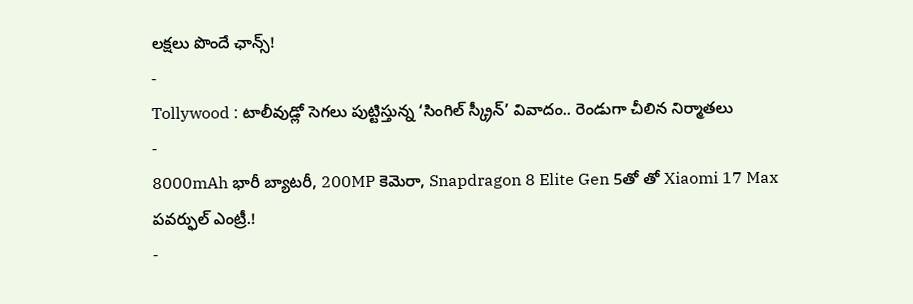లక్షలు పొందే ఛాన్స్!
-
Tollywood : టాలీవుడ్లో సెగలు పుట్టిస్తున్న ‘సింగిల్ స్క్రీన్’ వివాదం.. రెండుగా చీలిన నిర్మాతలు
-
8000mAh భారీ బ్యాటరీ, 200MP కెమెరా, Snapdragon 8 Elite Gen 5తో తో Xiaomi 17 Max పవర్ఫుల్ ఎంట్రీ.!
-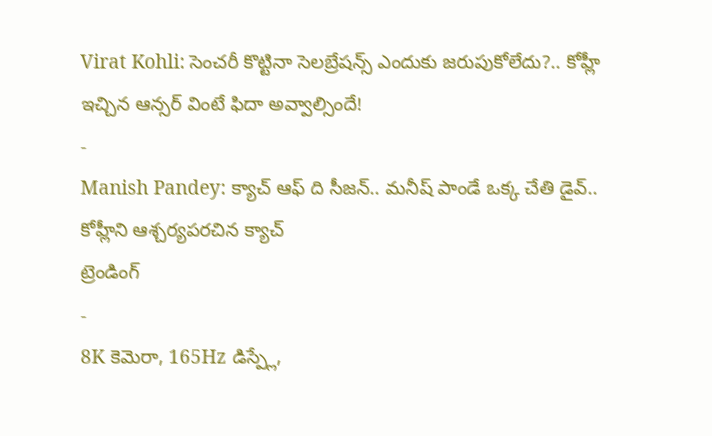Virat Kohli: సెంచరీ కొట్టినా సెలబ్రేషన్స్ ఎందుకు జరుపుకోలేదు?.. కోహ్లీ ఇచ్చిన ఆన్సర్ వింటే ఫిదా అవ్వాల్సిందే!
-
Manish Pandey: క్యాచ్ ఆఫ్ ది సీజన్.. మనీష్ పాండే ఒక్క చేతి డైవ్.. కోహ్లీని ఆశ్చర్యపరచిన క్యాచ్
ట్రెండింగ్
-
8K కెమెరా, 165Hz డిస్ప్లే,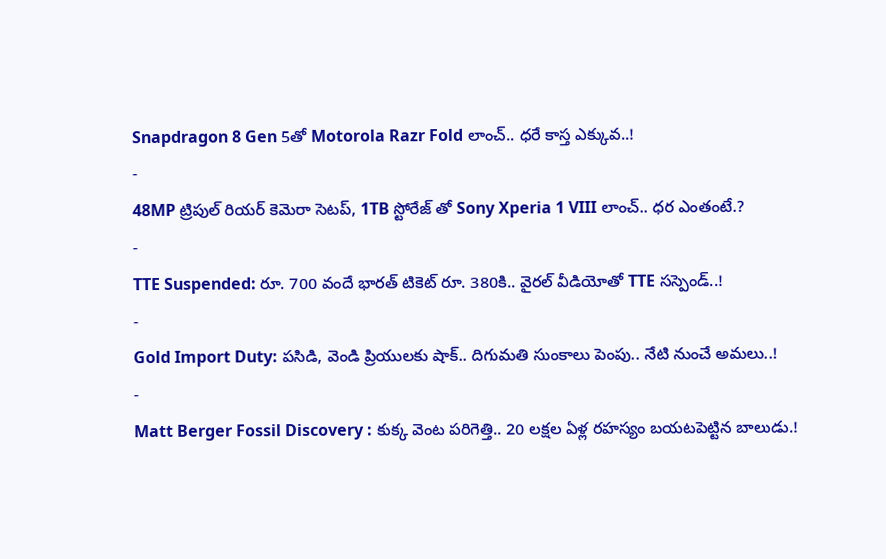Snapdragon 8 Gen 5తో Motorola Razr Fold లాంచ్.. ధరే కాస్త ఎక్కువ..!
-
48MP ట్రిపుల్ రియర్ కెమెరా సెటప్, 1TB స్టోరేజ్ తో Sony Xperia 1 VIII లాంచ్.. ధర ఎంతంటే.?
-
TTE Suspended: రూ. 700 వందే భారత్ టికెట్ రూ. 380కి.. వైరల్ వీడియోతో TTE సస్పెండ్..!
-
Gold Import Duty: పసిడి, వెండి ప్రియులకు షాక్.. దిగుమతి సుంకాలు పెంపు.. నేటి నుంచే అమలు..!
-
Matt Berger Fossil Discovery : కుక్క వెంట పరిగెత్తి.. 20 లక్షల ఏళ్ల రహస్యం బయటపెట్టిన బాలుడు.!